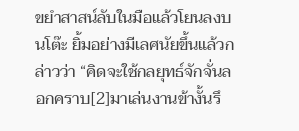ขยำสาสน์ลับในมือแล้วโยนลงบนโต๊ะ ยิ้มอย่างมีเลศนัยขึ้นแล้วกล่าวว่า “คิดจะใช้กลยุทธ์จักจั่นลอกคราบ[2]มาเล่นงานข้างั้นรึ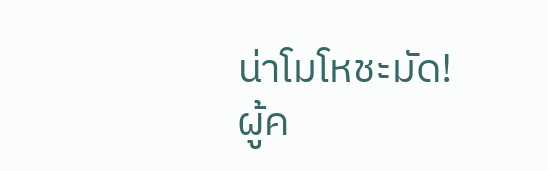น่าโมโหชะมัด!
ผู้ค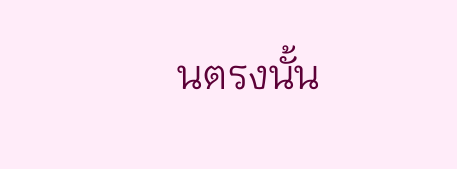นตรงนั้น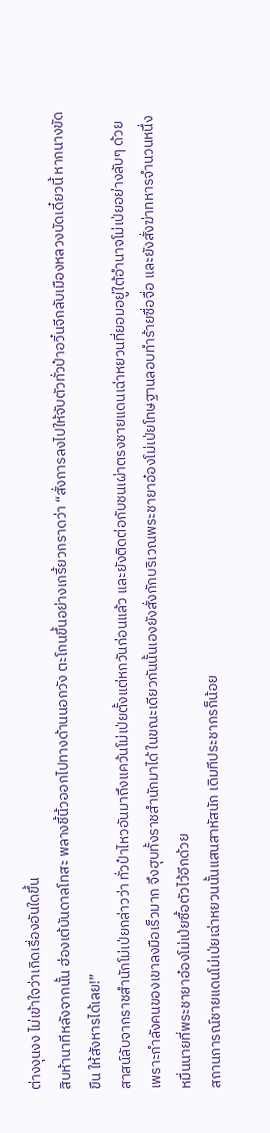ต่างงุนงง ไม่เข้าใจว่าเกิดเรื่องอันใดขึ้น
สิบห้านาทีหลังจากนั้น ฮ่องเต้บันดาลโทสะ พลางชี้นิ้วออกไปทางด้านนอกวัง ตะโกนขึ้นอย่างเกรี้ยวกราดว่า “สั่งการลงไปให้จับตัวทั่วป๋าอวิ๋นจีกลับเมืองหลวงบัดเดี๋ยวนี้ หากนางขัดขืน ให้สังหารได้เลย!”
สาสน์ลับจากราชสำนักโม่เป่ยกล่าวว่า ทั่วป๋าไหวอันมาถึงแคว้นโม่เป่ยตั้งแต่หกวันก่อนแล้ว และยังติดต่อกับชนเผ่าตรงชายแดนเฉ่าหยวนที่ยอมอยู่ใต้อำนาจโม่เป่ยอย่างลับๆ ด้วย เพราะกำลังคนของเขาลงมือเร็วมาก จึงฮุบทั้งราชสำนักมาได้ ในขณะเดียวกันนั้นเองยังสั่งกักบริเวณพระชายาอ๋องโม่เป่ยโทษฐานลอบทำร้ายซื่อจื่อ และยังสั่งฆ่าทหารจำนวนหนึ่งหมื่นนายที่พระชายาอ๋องโม่เป่ยซื้อตัวไว้อีกด้วย
สถานการณ์ชายแดนโม่เป่ยเฉ่าหยวนนั้นแสนสาหัสนัก เดิมทีประชากรก็น้อย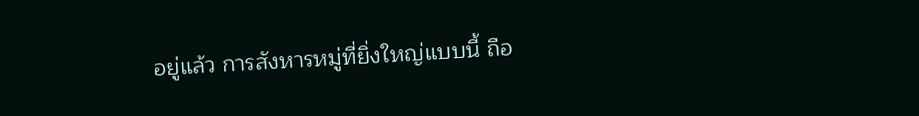อยู่แล้ว การสังหารหมู่ที่ยิ่งใหญ่แบบนี้ ถือ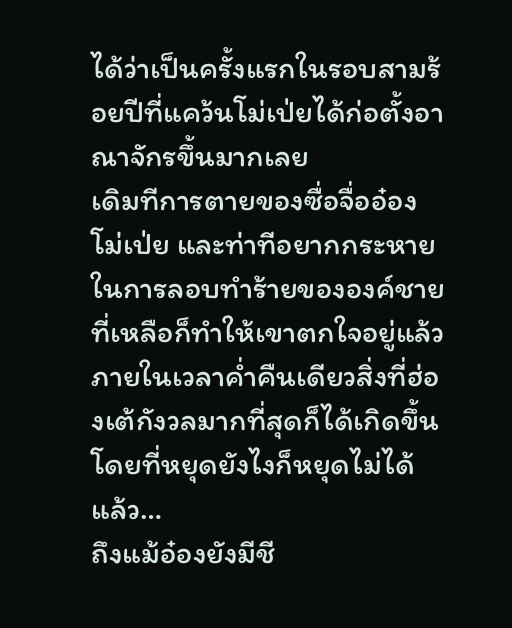ได้ว่าเป็นครั้งแรกในรอบสามร้อยปีที่แคว้นโม่เป่ยได้ก่อตั้งอาณาจักรขึ้นมากเลย
เดิมทีการตายของซื่อจื่ออ๋องโม่เป่ย และท่าทีอยากกระหายในการลอบทำร้ายขององค์ชายที่เหลือก็ทำให้เขาตกใจอยู่แล้ว ภายในเวลาค่ำคืนเดียวสิ่งที่ฮ่องเต้กังวลมากที่สุดก็ได้เกิดขึ้นโดยที่หยุดยังไงก็หยุดไม่ได้แล้ว…
ถึงแม้อ๋องยังมีชี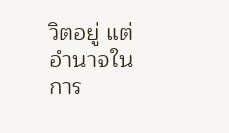วิตอยู่ แต่อำนาจในการ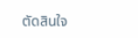ตัดสินใจ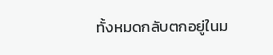ทั้งหมดกลับตกอยู่ในม